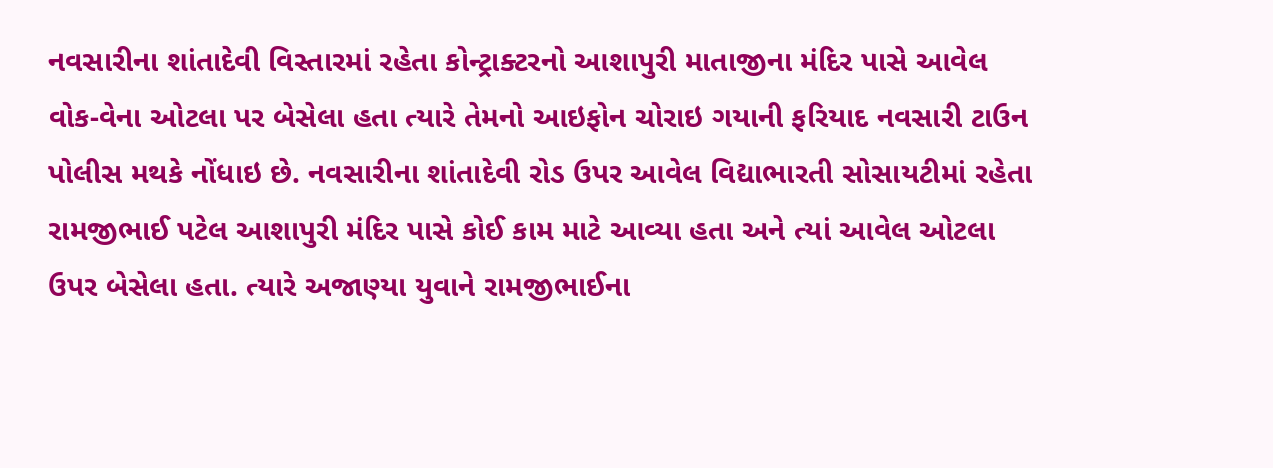નવસારીના શાંતાદેવી વિસ્તારમાં રહેતા કોન્ટ્રાક્ટરનો આશાપુરી માતાજીના મંદિર પાસે આવેલ વોક-વેના ઓટલા પર બેસેલા હતા ત્યારે તેમનો આઇફોન ચોરાઇ ગયાની ફરિયાદ નવસારી ટાઉન પોલીસ મથકે નોંધાઇ છે. નવસારીના શાંતાદેવી રોડ ઉપર આવેલ વિદ્યાભારતી સોસાયટીમાં રહેતા રામજીભાઈ પટેલ આશાપુરી મંદિર પાસે કોઈ કામ માટે આવ્યા હતા અને ત્યાં આવેલ ઓટલા ઉપર બેસેલા હતા. ત્યારે અજાણ્યા યુવાને રામજીભાઈના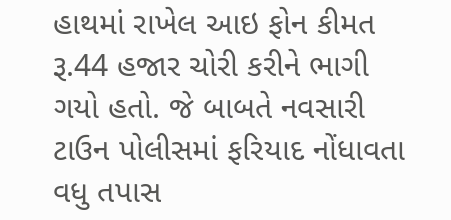હાથમાં રાખેલ આઇ ફોન કીમત રૂ.44 હજાર ચોરી કરીને ભાગી ગયો હતો. જે બાબતે નવસારી ટાઉન પોલીસમાં ફરિયાદ નોંધાવતા વધુ તપાસ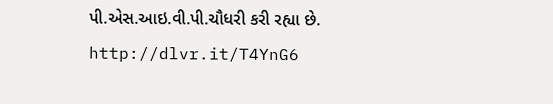પી.એસ.આઇ.વી.પી.ચૌધરી કરી રહ્યા છે.
http://dlvr.it/T4YnG6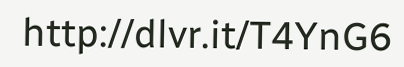http://dlvr.it/T4YnG6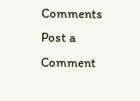Comments
Post a Comment